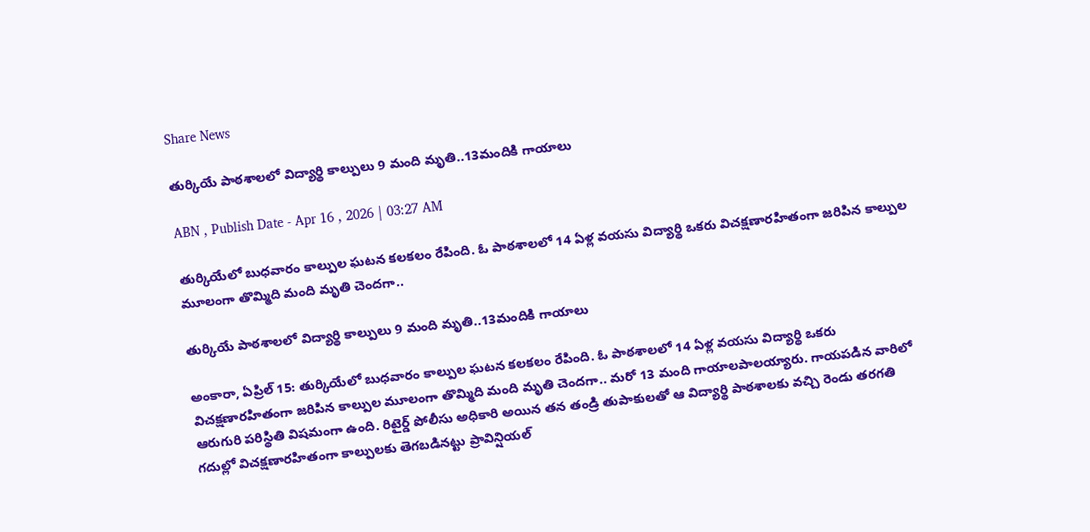Share News

తుర్కియే పాఠశాలలో విద్యార్థి కాల్పులు 9 మంది మృతి..13మందికి గాయాలు

ABN , Publish Date - Apr 16 , 2026 | 03:27 AM

తుర్కియేలో బుధవారం కాల్పుల ఘటన కలకలం రేపింది. ఓ పాఠశాలలో 14 ఏళ్ల వయసు విద్యార్థి ఒకరు విచక్షణారహితంగా జరిపిన కాల్పుల మూలంగా తొమ్మిది మంది మృతి చెందగా..

తుర్కియే పాఠశాలలో విద్యార్థి కాల్పులు 9 మంది మృతి..13మందికి గాయాలు

అంకారా, ఏప్రిల్‌ 15: తుర్కియేలో బుధవారం కాల్పుల ఘటన కలకలం రేపింది. ఓ పాఠశాలలో 14 ఏళ్ల వయసు విద్యార్థి ఒకరు విచక్షణారహితంగా జరిపిన కాల్పుల మూలంగా తొమ్మిది మంది మృతి చెందగా.. మరో 13 మంది గాయాలపాలయ్యారు. గాయపడిన వారిలో ఆరుగురి పరిస్థితి విషమంగా ఉంది. రిటైర్డ్‌ పోలీసు అధికారి అయిన తన తండ్రి తుపాకులతో ఆ విద్యార్థి పాఠశాలకు వచ్చి రెండు తరగతి గదుల్లో విచక్షణారహితంగా కాల్పులకు తెగబడినట్టు ప్రావిన్షియల్‌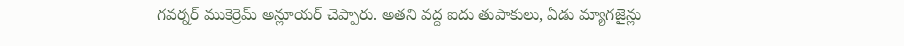గవర్నర్‌ ముకెర్రెమ్‌ అన్లూయర్‌ చెప్పారు. అతని వద్ద ఐదు తుపాకులు, ఏడు మ్యాగజైన్లు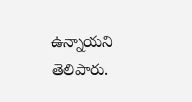ఉన్నాయని తెలిపారు.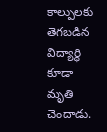కాల్పులకు తెగబడిన విద్యార్థి కూడా మృతి చెందాడు.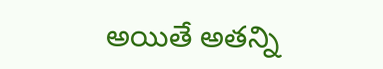అయితే అతన్ని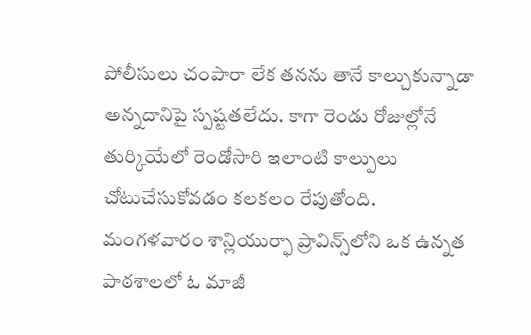పోలీసులు చంపారా లేక తనను తానే కాల్చుకున్నాడా అన్నదానిపై స్పష్టతలేదు. కాగా రెండు రోజుల్లోనే తుర్కియేలో రెండోసారి ఇలాంటి కాల్పులు చోటుచేసుకోవడం కలకలం రేపుతోంది. మంగళవారం శాన్లియుర్ఫా ప్రావిన్స్‌లోని ఒక ఉన్నత పాఠశాలలో ఓ మాజీ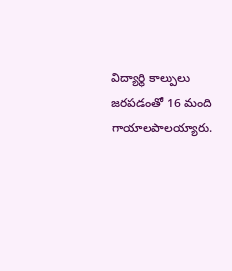విద్యార్థి కాల్పులు జరపడంతో 16 మంది గాయాలపాలయ్యారు.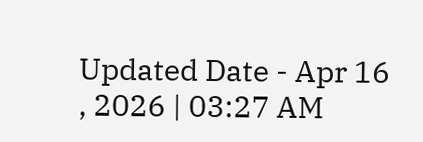Updated Date - Apr 16 , 2026 | 03:27 AM